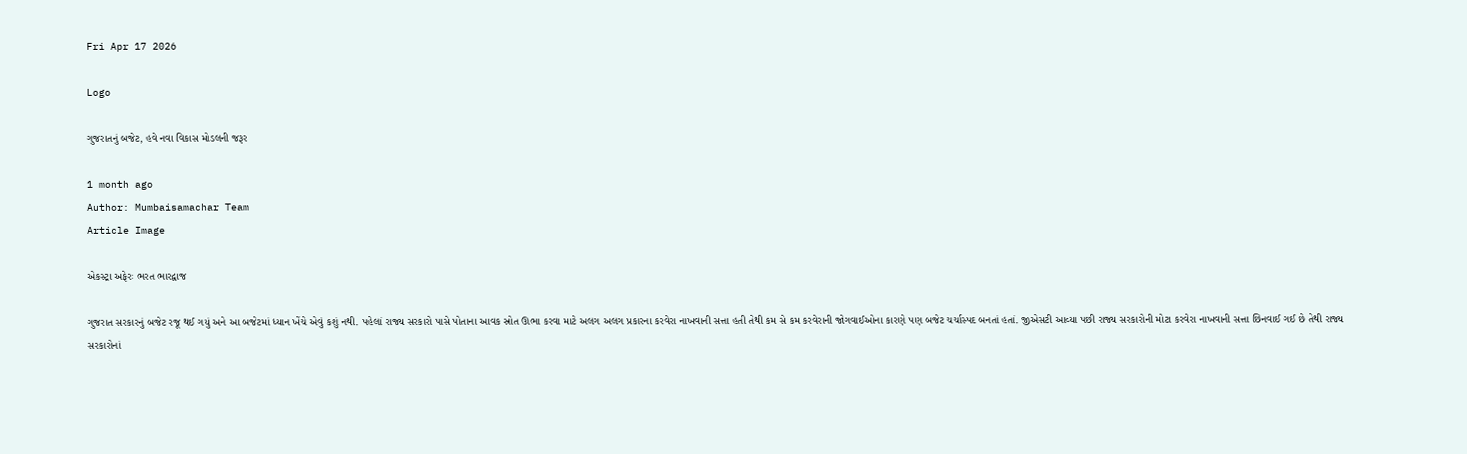Fri Apr 17 2026

Logo

ગુજરાતનું બજેટ, હવે નવા વિકાસ મોડલની જરૂર

1 month ago
Author: Mumbaisamachar Team
Article Image

એકસ્ટ્રા અફેરઃ ભરત ભારદ્વાજ

ગુજરાત સરકારનું બજેટ રજૂ થઈ ગયું અને આ બજેટમાં ધ્યાન ખેંચે એવું કશું નથી. પહેલાં રાજ્ય સરકારો પાસે પોતાના આવક સ્રોત ઊભા કરવા માટે અલગ અલગ પ્રકારના કરવેરા નાખવાની સત્તા હતી તેથી કમ સે કમ કરવેરાની જોગવાઈઓના કારણે પણ બજેટ ચર્ચાસ્પદ બનતાં હતાં. જીએસટી આવ્યા પછી રાજ્ય સરકારોની મોટા કરવેરા નાખવાની સત્તા છિનવાઈ ગઈ છે તેથી રાજ્ય સરકારોનાં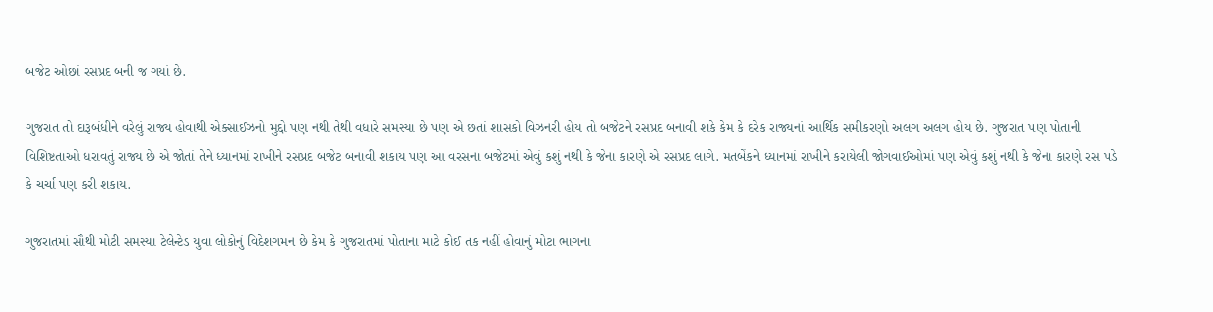બજેટ ઓછાં રસપ્રદ બની જ ગયાં છે.

ગુજરાત તો દારૂબંધીને વરેલું રાજ્ય હોવાથી એક્સાઈઝનો મુદ્દો પણ નથી તેથી વધારે સમસ્યા છે પણ એ છતાં શાસકો વિઝનરી હોય તો બજેટને રસપ્રદ બનાવી શકે કેમ કે દરેક રાજ્યનાં આર્થિક સમીકરણો અલગ અલગ હોય છે. ગુજરાત પણ પોતાની વિશિષ્ટતાઓ ધરાવતું રાજ્ય છે એ જોતાં તેને ધ્યાનમાં રાખીને રસપ્રદ બજેટ બનાવી શકાય પણ આ વરસના બજેટમાં એવું કશું નથી કે જેના કારણે એ રસપ્રદ લાગે. મતબેંકને ધ્યાનમાં રાખીને કરાયેલી જોગવાઈઓમાં પણ એવું કશું નથી કે જેના કારણે રસ પડે કે ચર્ચા પણ કરી શકાય.

ગુજરાતમાં સૌથી મોટી સમસ્યા ટેલેન્ટેડ યુવા લોકોનું વિદેશગમન છે કેમ કે ગુજરાતમાં પોતાના માટે કોઈ તક નહીં હોવાનું મોટા ભાગના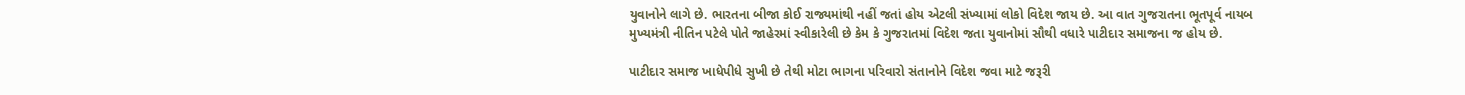યુવાનોને લાગે છે. ભારતના બીજા કોઈ રાજ્યમાંથી નહીં જતાં હોય એટલી સંખ્યામાં લોકો વિદેશ જાય છે. આ વાત ગુજરાતના ભૂતપૂર્વ નાયબ મુખ્યમંત્રી નીતિન પટેલે પોતે જાહેરમાં સ્વીકારેલી છે કેમ કે ગુજરાતમાં વિદેશ જતા યુવાનોમાં સૌથી વધારે પાટીદાર સમાજના જ હોય છે.

પાટીદાર સમાજ ખાધેપીધે સુખી છે તેથી મોટા ભાગના પરિવારો સંતાનોને વિદેશ જવા માટે જરૂરી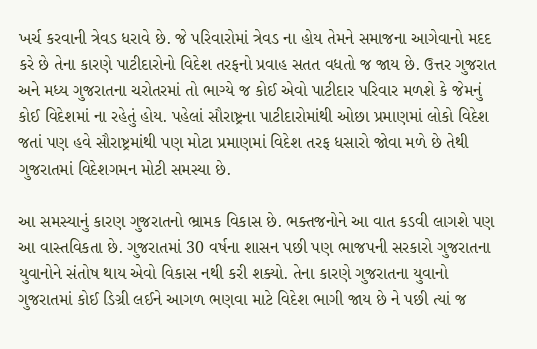ખર્ચ કરવાની ત્રેવડ ધરાવે છે. જે પરિવારોમાં ત્રેવડ ના હોય તેમને સમાજના આગેવાનો મદદ કરે છે તેના કારણે પાટીદારોનો વિદેશ તરફનો પ્રવાહ સતત વધતો જ જાય છે. ઉત્તર ગુજરાત અને મધ્ય ગુજરાતના ચરોતરમાં તો ભાગ્યે જ કોઈ એવો પાટીદાર પરિવાર મળશે કે જેમનું કોઈ વિદેશમાં ના રહેતું હોય. પહેલાં સૌરાષ્ટ્રના પાટીદારોમાંથી ઓછા પ્રમાણમાં લોકો વિદેશ જતાં પણ હવે સૌરાષ્ટ્રમાંથી પણ મોટા પ્રમાણમાં વિદેશ તરફ ધસારો જોવા મળે છે તેથી ગુજરાતમાં વિદેશગમન મોટી સમસ્યા છે.

આ સમસ્યાનું કારણ ગુજરાતનો ભ્રામક વિકાસ છે. ભક્તજનોને આ વાત કડવી લાગશે પણ આ વાસ્તવિકતા છે. ગુજરાતમાં 30 વર્ષના શાસન પછી પણ ભાજપની સરકારો ગુજરાતના યુવાનોને સંતોષ થાય એવો વિકાસ નથી કરી શક્યો. તેના કારણે ગુજરાતના યુવાનો ગુજરાતમાં કોઈ ડિગ્રી લઈને આગળ ભણવા માટે વિદેશ ભાગી જાય છે ને પછી ત્યાં જ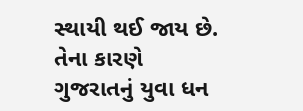સ્થાયી થઈ જાય છે. તેના કારણે ગુજરાતનું યુવા ધન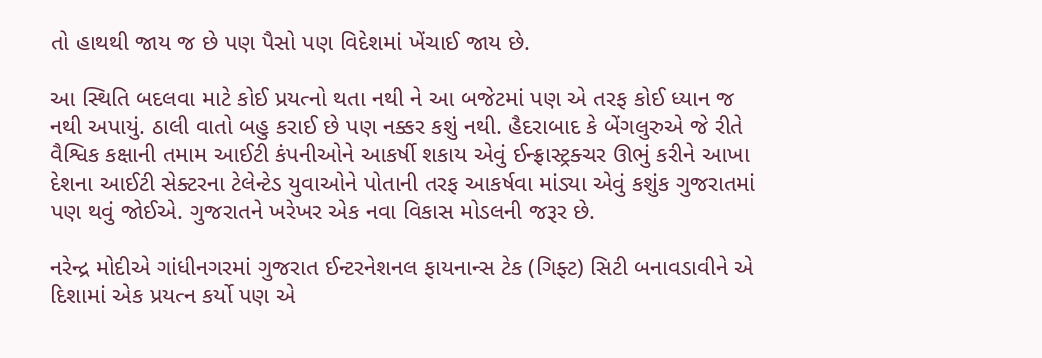તો હાથથી જાય જ છે પણ પૈસો પણ વિદેશમાં ખેંચાઈ જાય છે.

આ સ્થિતિ બદલવા માટે કોઈ પ્રયત્નો થતા નથી ને આ બજેટમાં પણ એ તરફ કોઈ ધ્યાન જ નથી અપાયું. ઠાલી વાતો બહુ કરાઈ છે પણ નક્કર કશું નથી. હૈદરાબાદ કે બેંગલુરુએ જે રીતે વૈશ્વિક કક્ષાની તમામ આઈટી કંપનીઓને આકર્ષી શકાય એવું ઈન્ફ્રાસ્ટ્રક્ચર ઊભું કરીને આખા દેશના આઈટી સેક્ટરના ટેલેન્ટેડ યુવાઓને પોતાની તરફ આકર્ષવા માંડ્યા એવું કશુંક ગુજરાતમાં પણ થવું જોઈએ. ગુજરાતને ખરેખર એક નવા વિકાસ મોડલની જરૂર છે.

નરેન્દ્ર મોદીએ ગાંધીનગરમાં ગુજરાત ઈન્ટરનેશનલ ફાયનાન્સ ટેક (ગિફ્ટ) સિટી બનાવડાવીને એ દિશામાં એક પ્રયત્ન કર્યો પણ એ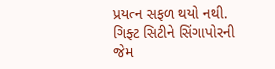પ્રયત્ન સફળ થયો નથી. ગિફ્ટ સિટીને સિંગાપોરની જેમ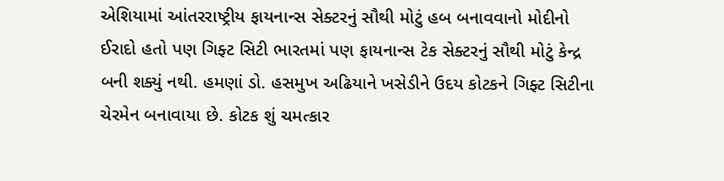એશિયામાં આંતરરાષ્ટ્રીય ફાયનાન્સ સેક્ટરનું સૌથી મોટું હબ બનાવવાનો મોદીનો ઈરાદો હતો પણ ગિફ્ટ સિટી ભારતમાં પણ ફાયનાન્સ ટેક સેક્ટરનું સૌથી મોટું કેન્દ્ર બની શક્યું નથી. હમણાં ડો. હસમુખ અઢિયાને ખસેડીને ઉદય કોટકને ગિફ્ટ સિટીના ચેરમેન બનાવાયા છે. કોટક શું ચમત્કાર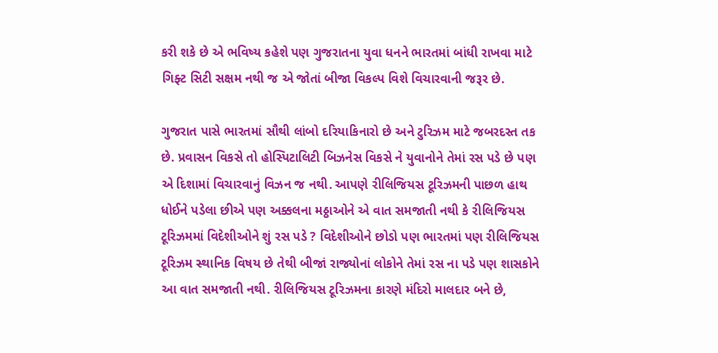કરી શકે છે એ ભવિષ્ય કહેશે પણ ગુજરાતના યુવા ધનને ભારતમાં બાંધી રાખવા માટે ગિફ્ટ સિટી સક્ષમ નથી જ એ જોતાં બીજા વિકલ્પ વિશે વિચારવાની જરૂર છે.

ગુજરાત પાસે ભારતમાં સૌથી લાંબો દરિયાકિનારો છે અને ટુરિઝમ માટે જબરદસ્ત તક છે. પ્રવાસન વિકસે તો હોસ્પિટાલિટી બિઝનેસ વિકસે ને યુવાનોને તેમાં રસ પડે છે પણ એ દિશામાં વિચારવાનું વિઝન જ નથી. આપણે રીલિજિયસ ટૂરિઝમની પાછળ હાથ ધોઈને પડેલા છીએ પણ અક્કલના મઠ્ઠાઓને એ વાત સમજાતી નથી કે રીલિજિયસ ટૂરિઝમમાં વિદેશીઓને શું રસ પડે ? વિદેશીઓને છોડો પણ ભારતમાં પણ રીલિજિયસ ટૂરિઝમ સ્થાનિક વિષય છે તેથી બીજાં રાજ્યોનાં લોકોને તેમાં રસ ના પડે પણ શાસકોને આ વાત સમજાતી નથી. રીલિજિયસ ટૂરિઝમના કારણે મંદિરો માલદાર બને છે,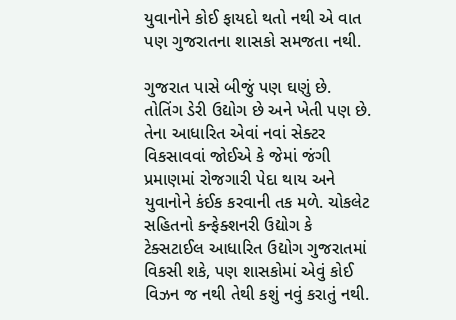યુવાનોને કોઈ ફાયદો થતો નથી એ વાત પણ ગુજરાતના શાસકો સમજતા નથી.

ગુજરાત પાસે બીજું પણ ઘણું છે. તોતિંગ ડેરી ઉદ્યોગ છે અને ખેતી પણ છે. તેના આધારિત એવાં નવાં સેક્ટર વિકસાવવાં જોઈએ કે જેમાં જંગી પ્રમાણમાં રોજગારી પેદા થાય અને યુવાનોને કંઈક કરવાની તક મળે. ચોકલેટ સહિતનો કન્ફેક્શનરી ઉદ્યોગ કે ટેક્સટાઈલ આધારિત ઉદ્યોગ ગુજરાતમાં વિકસી શકે, પણ શાસકોમાં એવું કોઈ વિઝન જ નથી તેથી કશું નવું કરાતું નથી.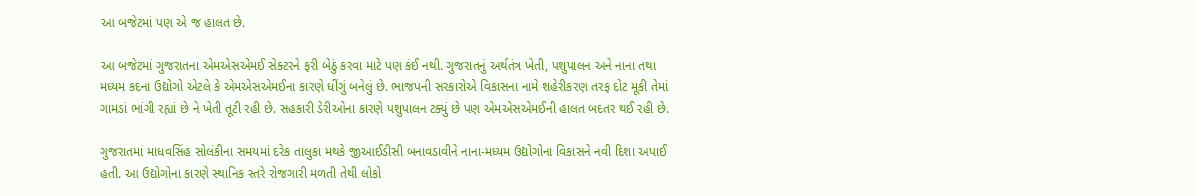આ બજેટમાં પણ એ જ હાલત છે.

આ બજેટમાં ગુજરાતના એમએસએમઈ સેક્ટરને ફરી બેઠું કરવા માટે પણ કંઈ નથી. ગુજરાતનું અર્થતંત્ર ખેતી, પશુપાલન અને નાના તથા મધ્યમ કદના ઉદ્યોગો એટલે કે એમએસએમઈના કારણે ધીંગું બનેલું છે. ભાજપની સરકારોએ વિકાસના નામે શહેરીકરણ તરફ દોટ મૂકી તેમાં ગામડાં ભાંગી રહ્યાં છે ને ખેતી તૂટી રહી છે. સહકારી ડેરીઓના કારણે પશુપાલન ટક્યું છે પણ એમએસએમઈની હાલત બદતર થઈ રહી છે.

ગુજરાતમાં માધવસિંહ સોલંકીના સમયમાં દરેક તાલુકા મથકે જીઆઈડીસી બનાવડાવીને નાના-મધ્યમ ઉદ્યોગોના વિકાસને નવી દિશા અપાઈ હતી. આ ઉદ્યોગોના કારણે સ્થાનિક સ્તરે રોજગારી મળતી તેથી લોકો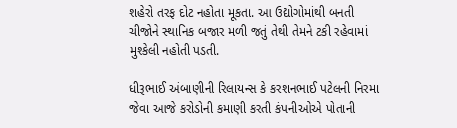શહેરો તરફ દોટ નહોતા મૂકતા. આ ઉદ્યોગોમાંથી બનતી ચીજોને સ્થાનિક બજાર મળી જતું તેથી તેમને ટકી રહેવામાં મુશ્કેલી નહોતી પડતી.

ધીરૂભાઈ અંબાણીની રિલાયન્સ કે કરશનભાઈ પટેલની નિરમા જેવા આજે કરોડોની કમાણી કરતી કંપનીઓએ પોતાની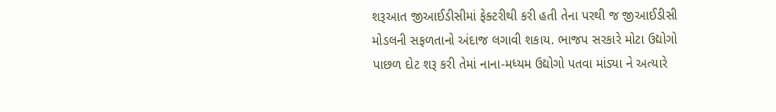શરૂઆત જીઆઈડીસીમાં ફેક્ટરીથી કરી હતી તેના પરથી જ જીઆઈડીસી મોડલની સફળતાનો અંદાજ લગાવી શકાય. ભાજપ સરકારે મોટા ઉદ્યોગો પાછળ દોટ શરૂ કરી તેમાં નાના-મધ્યમ ઉદ્યોગો પતવા માંડ્યા ને અત્યારે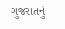ગુજરાતનું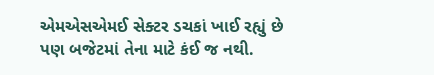એમએસએમઈ સેક્ટર ડચકાં ખાઈ રહ્યું છે પણ બજેટમાં તેના માટે કંઈ જ નથી.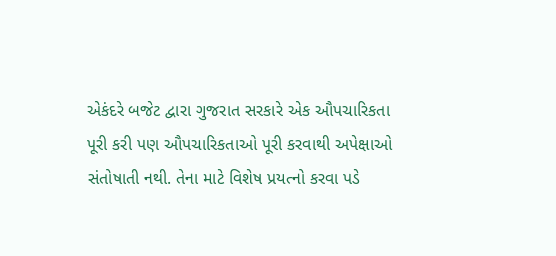એકંદરે બજેટ દ્વારા ગુજરાત સરકારે એક ઔપચારિકતા પૂરી કરી પણ ઔપચારિકતાઓ પૂરી કરવાથી અપેક્ષાઓ સંતોષાતી નથી. તેના માટે વિશેષ પ્રયત્નો કરવા પડે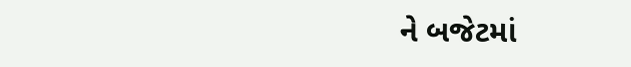ને બજેટમાં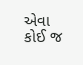એવા કોઈ જ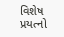વિશેષ પ્રયત્નો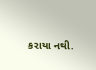કરાયા નથી.